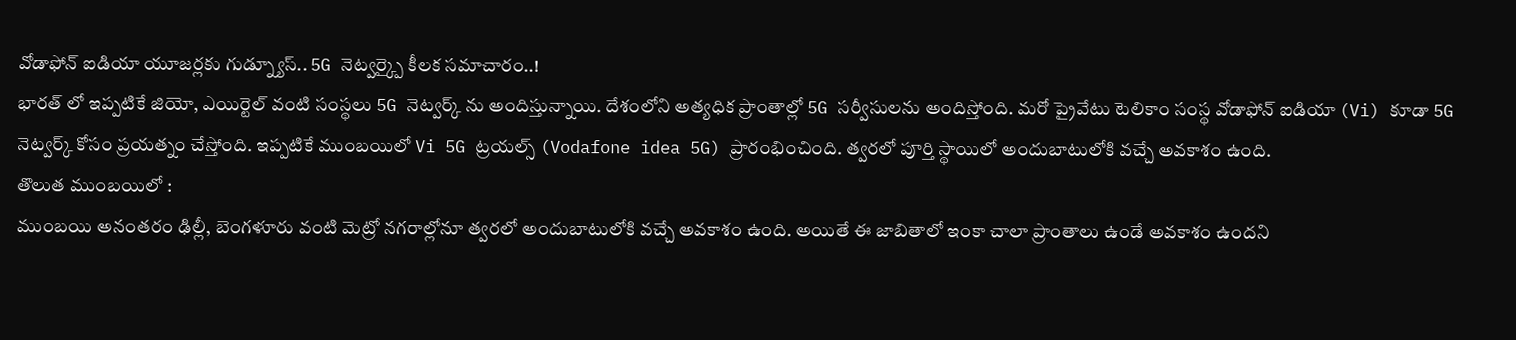వోడాఫోన్ ఐడియా యూజర్లకు గుడ్న్యూస్.. 5G నెట్వర్క్పై కీలక సమాచారం..!
భారత్ లో ఇప్పటికే జియో, ఎయిర్టెల్ వంటి సంస్థలు 5G నెట్వర్క్ ను అందిస్తున్నాయి. దేశంలోని అత్యధిక ప్రాంతాల్లో 5G సర్వీసులను అందిస్తోంది. మరో ప్రైవేటు టెలికాం సంస్థ వోడాఫోన్ ఐడియా (Vi) కూడా 5G నెట్వర్క్ కోసం ప్రయత్నం చేస్తోంది. ఇప్పటికే ముంబయిలో Vi 5G ట్రయల్స్ (Vodafone idea 5G) ప్రారంభించింది. త్వరలో పూర్తి స్థాయిలో అందుబాటులోకి వచ్చే అవకాశం ఉంది.
తొలుత ముంబయిలో :
ముంబయి అనంతరం ఢిల్లీ, బెంగళూరు వంటి మెట్రో నగరాల్లోనూ త్వరలో అందుబాటులోకి వచ్చే అవకాశం ఉంది. అయితే ఈ జాబితాలో ఇంకా చాలా ప్రాంతాలు ఉండే అవకాశం ఉందని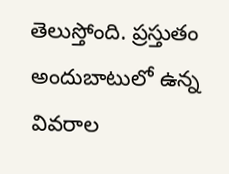తెలుస్తోంది. ప్రస్తుతం అందుబాటులో ఉన్న వివరాల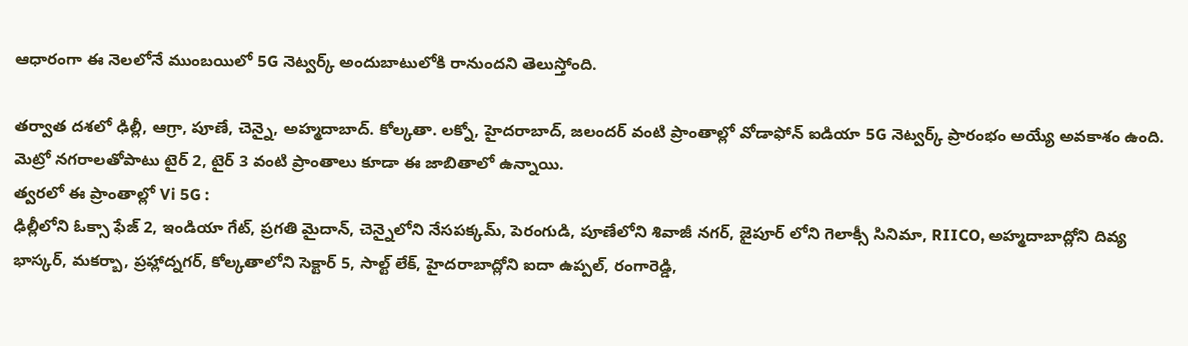ఆధారంగా ఈ నెలలోనే ముంబయిలో 5G నెట్వర్క్ అందుబాటులోకి రానుందని తెలుస్తోంది.

తర్వాత దశలో ఢిల్లీ, ఆగ్రా, పూణే, చెన్నై, అహ్మదాబాద్. కోల్కతా. లక్నో, హైదరాబాద్, జలందర్ వంటి ప్రాంతాల్లో వోడాఫోన్ ఐడియా 5G నెట్వర్క్ ప్రారంభం అయ్యే అవకాశం ఉంది. మెట్రో నగరాలతోపాటు టైర్ 2, టైర్ 3 వంటి ప్రాంతాలు కూడా ఈ జాబితాలో ఉన్నాయి.
త్వరలో ఈ ప్రాంతాల్లో Vi 5G :
ఢిల్లీలోని ఓక్సా ఫేజ్ 2, ఇండియా గేట్, ప్రగతి మైదాన్, చెన్నైలోని నేసపక్కమ్, పెరంగుడి, పూణేలోని శివాజీ నగర్, జైపూర్ లోని గెలాక్సీ సినిమా, RIICO, అహ్మదాబాద్లోని దివ్య భాస్కర్, మకర్బా, ప్రహ్లాద్నగర్, కోల్కతాలోని సెక్టార్ 5, సాల్ట్ లేక్, హైదరాబాద్లోని ఐదా ఉప్పల్, రంగారెడ్డి,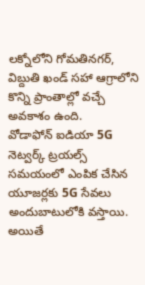లక్నోలోని గోమతినగర్, విబ్దుతి ఖండ్ సహా ఆగ్రాలోని కొన్ని ప్రాంతాల్లో వచ్చే అవకాశం ఉంది.
వోడాఫోన్ ఐడియా 5G నెట్వర్క్ ట్రయల్స్ సమయంలో ఎంపిక చేసిన యూజర్లకు 5G సేవలు అందుబాటులోకి వస్తాయి. అయితే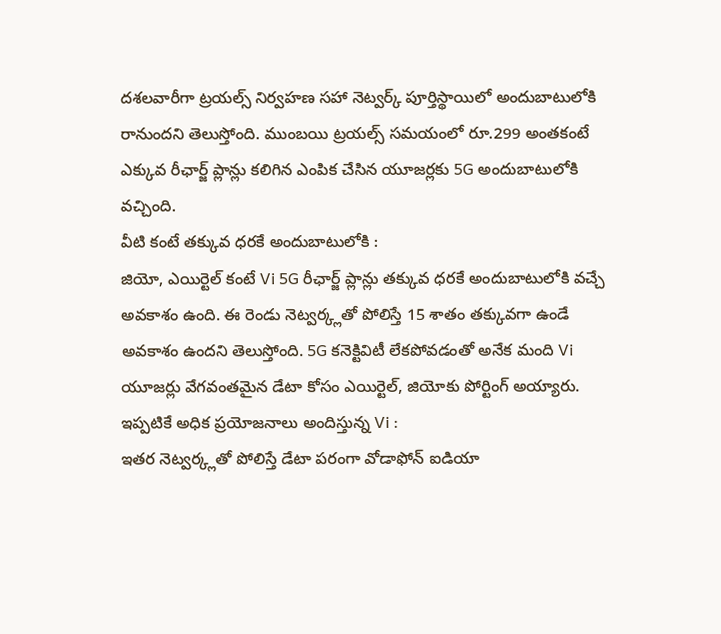దశలవారీగా ట్రయల్స్ నిర్వహణ సహా నెట్వర్క్ పూర్తిస్థాయిలో అందుబాటులోకి రానుందని తెలుస్తోంది. ముంబయి ట్రయల్స్ సమయంలో రూ.299 అంతకంటే ఎక్కువ రీఛార్జ్ ప్లాన్లు కలిగిన ఎంపిక చేసిన యూజర్లకు 5G అందుబాటులోకి వచ్చింది.
వీటి కంటే తక్కువ ధరకే అందుబాటులోకి :
జియో, ఎయిర్టెల్ కంటే Vi 5G రీఛార్జ్ ప్లాన్లు తక్కువ ధరకే అందుబాటులోకి వచ్చే అవకాశం ఉంది. ఈ రెండు నెట్వర్క్లతో పోలిస్తే 15 శాతం తక్కువగా ఉండే అవకాశం ఉందని తెలుస్తోంది. 5G కనెక్టివిటీ లేకపోవడంతో అనేక మంది Vi యూజర్లు వేగవంతమైన డేటా కోసం ఎయిర్టెల్, జియోకు పోర్టింగ్ అయ్యారు.
ఇప్పటికే అధిక ప్రయోజనాలు అందిస్తున్న Vi :
ఇతర నెట్వర్క్లతో పోలిస్తే డేటా పరంగా వోడాఫోన్ ఐడియా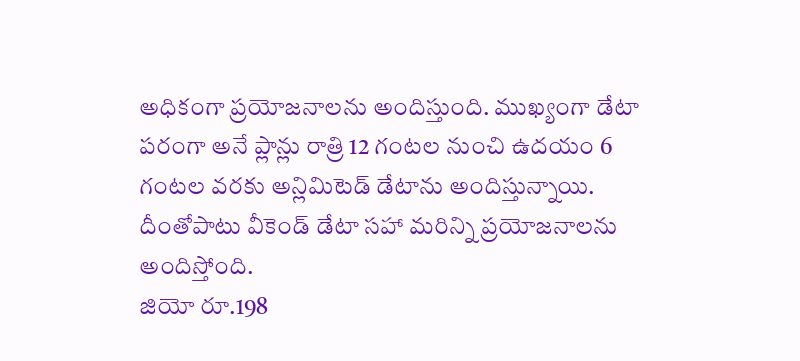అధికంగా ప్రయోజనాలను అందిస్తుంది. ముఖ్యంగా డేటా పరంగా అనే ప్లాన్లు రాత్రి 12 గంటల నుంచి ఉదయం 6 గంటల వరకు అన్లిమిటెడ్ డేటాను అందిస్తున్నాయి. దీంతోపాటు వీకెండ్ డేటా సహా మరిన్ని ప్రయోజనాలను అందిస్తోంది.
జియో రూ.198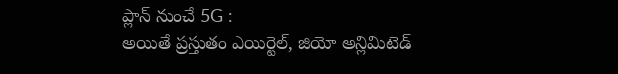ప్లాన్ నుంచే 5G :
అయితే ప్రస్తుతం ఎయిర్టెల్, జియో అన్లిమిటెడ్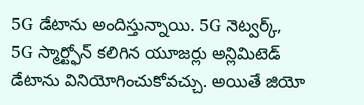5G డేటాను అందిస్తున్నాయి. 5G నెట్వర్క్, 5G స్మార్ట్ఫోన్ కలిగిన యూజర్లు అన్లిమిటెడ్ డేటాను వినియోగించుకోవచ్చు. అయితే జియో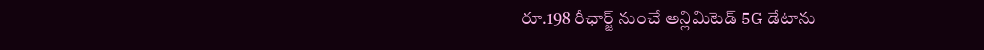రూ.198 రీఛార్జ్ నుంచే అన్లిమిటెడ్ 5G డేటాను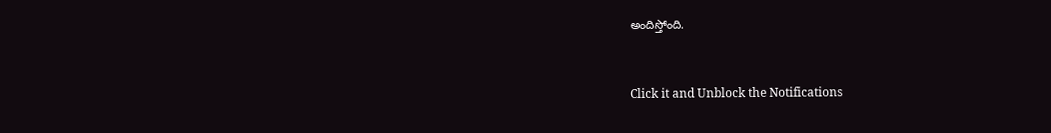అందిస్తోంది.


Click it and Unblock the Notifications